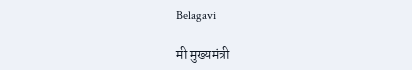Belagavi

मी मुख्यमंत्री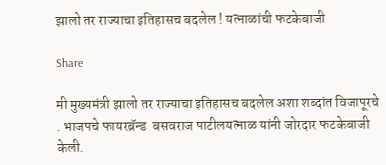झालो तर राज्याचा इतिहासच बदलेल ! यत्नाळांची फटकेबाजी

Share

मी मुख्यमंत्री झालो तर राज्याचा इतिहासच बदलेल अशा शब्दांत विजापूरचे . भाजपचे फायरब्रॅन्ड  बसवराज पाटीलयत्नाळ यांनी जोरदार फटकेबाजी केली.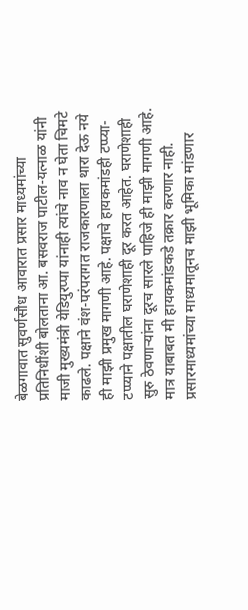बेळगावात सुवर्णसौध आवारात प्रसार माध्यमांच्या प्रतिनिधींशी बोलताना आ. बसवराज पाटील-यत्नाळ यांनी माजी मुख्यमंत्री येडियुरप्पा यांनाही त्यांचे नाव न घेता चिमटे काढले. पक्षाने वंश-परंपरागत राजकारणाला थारा देऊ नये ही माझी प्रमुख मागणी आहे. पक्षाचे हायकमांडही टप्प्या-टप्प्याने पक्षातील घराणेशाही दूर करत आहेत. घराणेशाही सुरु ठेवणाऱ्यांना दूरच सारले पाहिजे ही माझी मागणी आहे. मात्र याबाबत मी हायकमांडकडे तक्रार करणार नाही. प्रसारमाध्यमांच्या माध्यमातूनच माझी भूमिका मांडणार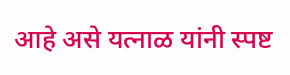आहे असे यत्नाळ यांनी स्पष्ट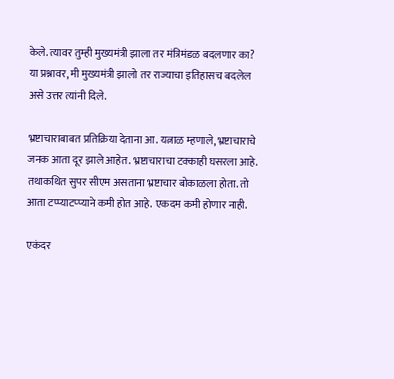केले. त्यावर तुम्ही मुख्यमंत्री झाला तर मंत्रिमंडळ बदलणार का? या प्रश्नावर, मी मुख्यमंत्री झालो तर राज्याचा इतिहासच बदलेल असे उत्तर त्यांनी दिले.

भ्रष्टाचाराबाबत प्रतिक्रिया देताना आ. यत्नाळ म्हणाले, भ्रष्टाचाराचे जनक आता दूर झाले आहेत. भ्रष्टाचाराचा टक्काही घसरला आहे. तथाकथित सुपर सीएम असताना भ्रष्टाचार बोकाळला होता. तो आता टप्प्याटप्प्याने कमी होत आहे. एकदम कमी होणार नाही.

एकंदर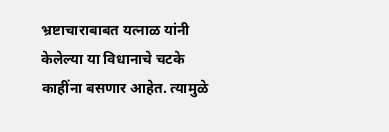भ्रष्टाचाराबाबत यत्नाळ यांनी केलेल्या या विधानाचे चटके काहींना बसणार आहेत. त्यामुळे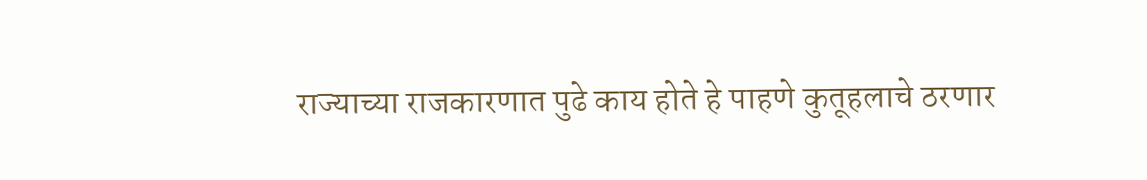राज्याच्या राजकारणात पुढे काय होते हे पाहणे कुतूहलाचे ठरणार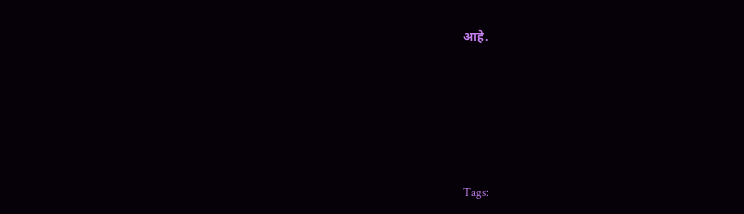आहे.







Tags: